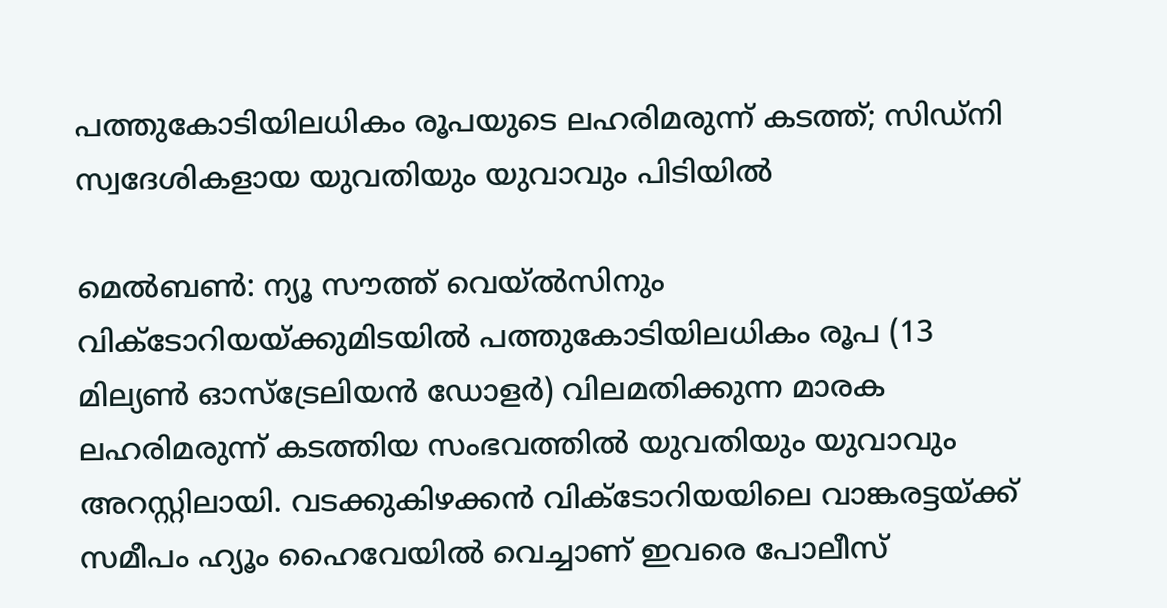പത്തുകോടിയിലധികം രൂപയുടെ ലഹരിമരുന്ന് കടത്ത്; സിഡ്‌നി സ്വദേശികളായ യുവതിയും യുവാവും പിടിയിൽ

മെൽബൺ: ന്യൂ സൗത്ത് വെയ്‌ൽസിനും വിക്ടോറിയയ്ക്കുമിടയിൽ പത്തുകോടിയിലധികം രൂപ (13 മില്യൺ ഓസ്‌ട്രേലിയൻ ഡോളർ) വിലമതിക്കുന്ന മാരക ലഹരിമരുന്ന് കടത്തിയ സംഭവത്തിൽ യുവതിയും യുവാവും അറസ്റ്റിലായി. വടക്കുകിഴക്കൻ വിക്ടോറിയയിലെ വാങ്കരട്ടയ്ക്ക് സമീപം ഹ്യൂം ഹൈവേയിൽ വെച്ചാണ് ഇവരെ പോലീസ്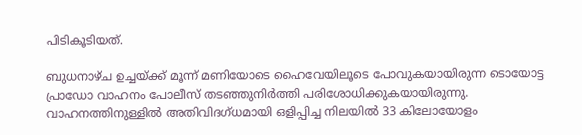പിടികൂടിയത്.

ബുധനാഴ്ച ഉച്ചയ്ക്ക് മൂന്ന് മണിയോടെ ഹൈവേയിലൂടെ പോവുകയായിരുന്ന ടൊയോട്ട പ്രാഡോ വാഹനം പോലീസ് തടഞ്ഞുനിർത്തി പരിശോധിക്കുകയായിരുന്നു. വാഹനത്തിനുള്ളിൽ അതിവിദഗ്ധമായി ഒളിപ്പിച്ച നിലയിൽ 33 കിലോയോളം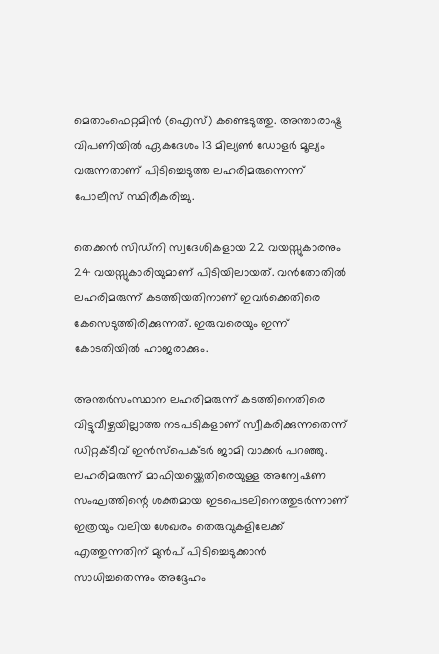മെതാംഫെറ്റമിൻ (ഐസ്) കണ്ടെടുത്തു. അന്താരാഷ്ട്ര വിപണിയിൽ ഏകദേശം 13 മില്യൺ ഡോളർ മൂല്യം വരുന്നതാണ് പിടിച്ചെടുത്ത ലഹരിമരുന്നെന്ന് പോലീസ് സ്ഥിരീകരിച്ചു.

തെക്കൻ സിഡ്‌നി സ്വദേശികളായ 22 വയസ്സുകാരനും 24 വയസ്സുകാരിയുമാണ് പിടിയിലായത്. വൻതോതിൽ ലഹരിമരുന്ന് കടത്തിയതിനാണ് ഇവർക്കെതിരെ കേസെടുത്തിരിക്കുന്നത്. ഇരുവരെയും ഇന്ന് കോടതിയിൽ ഹാജരാക്കും.

അന്തർസംസ്ഥാന ലഹരിമരുന്ന് കടത്തിനെതിരെ വിട്ടുവീഴ്ചയില്ലാത്ത നടപടികളാണ് സ്വീകരിക്കുന്നതെന്ന് ഡിറ്റക്ടീവ് ഇൻസ്‌പെക്ടർ ജാമി വാക്കർ പറഞ്ഞു. ലഹരിമരുന്ന് മാഫിയയ്ക്കെതിരെയുള്ള അന്വേഷണ സംഘത്തിന്റെ ശക്തമായ ഇടപെടലിനെത്തുടർന്നാണ് ഇത്രയും വലിയ ശേഖരം തെരുവുകളിലേക്ക് എത്തുന്നതിന് മുൻപ് പിടിച്ചെടുക്കാൻ സാധിച്ചതെന്നും അദ്ദേഹം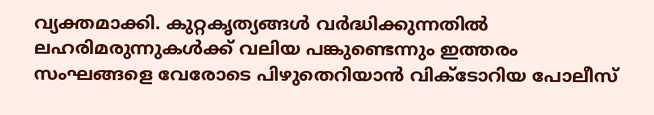വ്യക്തമാക്കി. കുറ്റകൃത്യങ്ങൾ വർദ്ധിക്കുന്നതിൽ ലഹരിമരുന്നുകൾക്ക് വലിയ പങ്കുണ്ടെന്നും ഇത്തരം സംഘങ്ങളെ വേരോടെ പിഴുതെറിയാൻ വിക്ടോറിയ പോലീസ്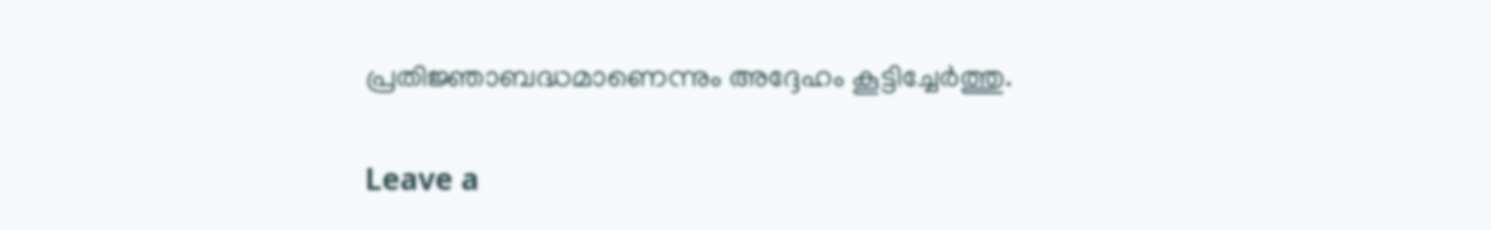പ്രതിജ്ഞാബദ്ധമാണെന്നും അദ്ദേഹം കൂട്ടിച്ചേർത്തു.

Leave a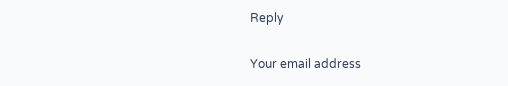Reply

Your email address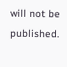will not be published.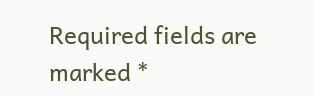Required fields are marked *